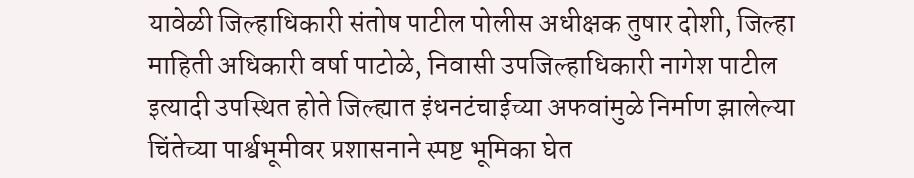यावेळी जिल्हाधिकारी संतोष पाटील पोलीस अधीक्षक तुषार दोशी, जिल्हा माहिती अधिकारी वर्षा पाटोळे, निवासी उपजिल्हाधिकारी नागेश पाटील इत्यादी उपस्थित होते जिल्ह्यात इंधनटंचाईच्या अफवांमुळे निर्माण झालेल्या चिंतेच्या पार्श्वभूमीवर प्रशासनाने स्पष्ट भूमिका घेत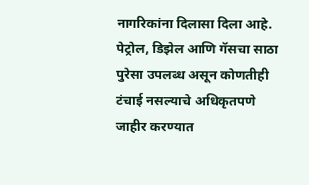नागरिकांना दिलासा दिला आहे. पेट्रोल, डिझेल आणि गॅसचा साठा पुरेसा उपलब्ध असून कोणतीही टंचाई नसल्याचे अधिकृतपणे जाहीर करण्यात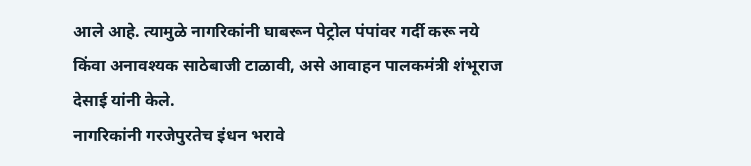आले आहे. त्यामुळे नागरिकांनी घाबरून पेट्रोल पंपांवर गर्दी करू नये किंवा अनावश्यक साठेबाजी टाळावी, असे आवाहन पालकमंत्री शंभूराज देसाई यांनी केले.
नागरिकांनी गरजेपुरतेच इंधन भरावे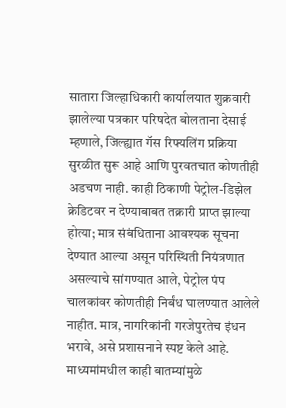सातारा जिल्हाधिकारी कार्यालयात शुक्रवारी झालेल्या पत्रकार परिषदेत बोलताना देसाई म्हणाले, जिल्ह्यात गॅस रिफ्यलिंग प्रक्रिया सुरळीत सुरू आहे आणि पुरवतचात कोणतीही अडचण नाही. काही ठिकाणी पेट्रोल-डिझेल क्रेडिटवर न देण्याबाबत तक्रारी प्राप्त झाल्या होत्या; मात्र संबंधिताना आवश्यक सूचना देण्यात आल्या असून परिस्थिती नियंत्रणात असल्याचे सांगण्यात आले, पेट्रोल पंप चालकांवर कोणतीही निर्बंध घालण्यात आलेले नाहीत. मात्र, नागरिकांनी गरजेपुरतेच इंधन भरावे, असे प्रशासनाने स्पष्ट केले आहे. माध्यमांमधील काही बातम्यांमुळे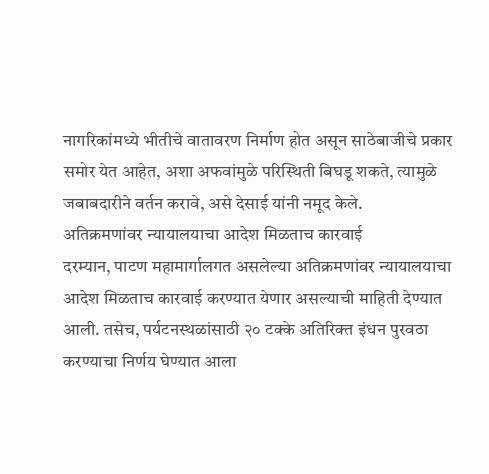नागरिकांमध्ये भीतीचे वातावरण निर्माण होत असून साठेबाजीचे प्रकार समोर येत आहेत, अशा अफवांमुळे परिस्थिती बिघडू शकते, त्यामुळे जबाबदारीने वर्तन करावे, असे देसाई यांनी नमूद केले.
अतिक्रमणांवर न्यायालयाचा आदेश मिळताच कारवाई
दरम्यान, पाटण महामार्गालगत असलेल्या अतिक्रमणांवर न्यायालयाचा आदेश मिळताच कारवाई करण्यात येणार असल्याची माहिती देण्यात आली. तसेच, पर्यटनस्थळांसाठी २० टक्के अतिरिक्त इंधन पुरवठा करण्याचा निर्णय घेण्यात आला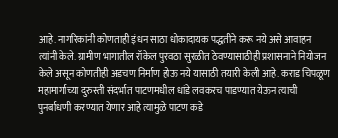आहे. नागरिकांनी कोणताही इंधन साठा धोकादायक पद्धतीने करू नये असे आवाहन त्यांनी केले. ग्रामीण भागातील रॉकेल पुरवठा सुरळीत ठेवण्यासाठीही प्रशासनाने नियोजन केले असून कोणतीही अडचण निर्माण होऊ नये यासाठी तयारी केली आहे. कराड चिपळूण महामार्गाच्या दुरुस्ती संदर्भात पाटणमधील धांडे लवकरच पाडण्यात येऊन त्याची पुनर्बाधणी करण्यात येणार आहे त्यामुळे पाटण कडे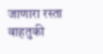जाणारा रस्ता वाहतुकी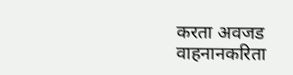करता अवजड वाहनानकरिता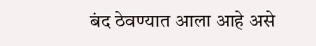बंद ठेवण्यात आला आहे असे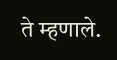ते म्हणाले.